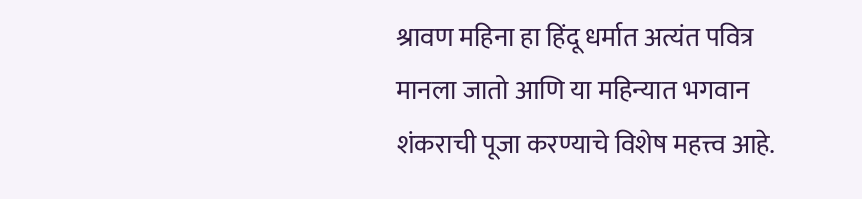श्रावण महिना हा हिंदू धर्मात अत्यंत पवित्र मानला जातो आणि या महिन्यात भगवान शंकराची पूजा करण्याचे विशेष महत्त्व आहे.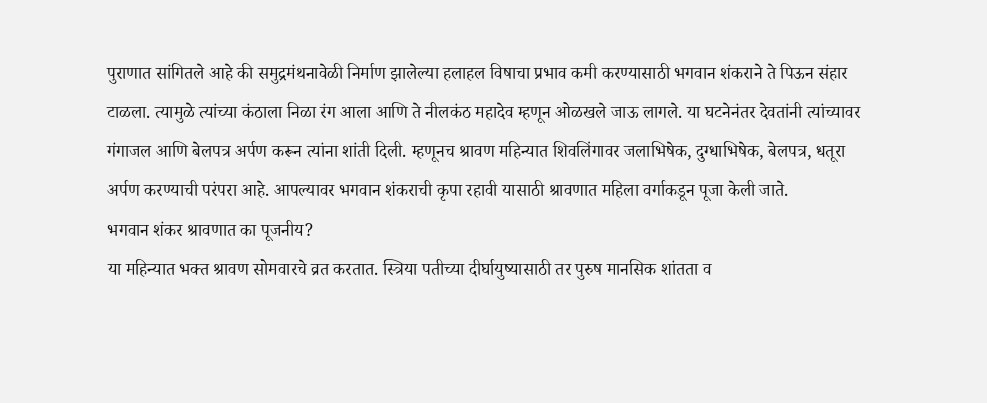पुराणात सांगितले आहे की समुद्रमंथनावेळी निर्माण झालेल्या हलाहल विषाचा प्रभाव कमी करण्यासाठी भगवान शंकराने ते पिऊन संहार टाळला. त्यामुळे त्यांच्या कंठाला निळा रंग आला आणि ते नीलकंठ महादेव म्हणून ओळखले जाऊ लागले. या घटनेनंतर देवतांनी त्यांच्यावर गंगाजल आणि बेलपत्र अर्पण करून त्यांना शांती दिली. म्हणूनच श्रावण महिन्यात शिवलिंगावर जलाभिषेक, दुग्धाभिषेक, बेलपत्र, धतूरा अर्पण करण्याची परंपरा आहे. आपल्यावर भगवान शंकराची कृपा रहावी यासाठी श्रावणात महिला वर्गाकडून पूजा केली जाते.
भगवान शंकर श्रावणात का पूजनीय?
या महिन्यात भक्त श्रावण सोमवारचे व्रत करतात. स्त्रिया पतीच्या दीर्घायुष्यासाठी तर पुरुष मानसिक शांतता व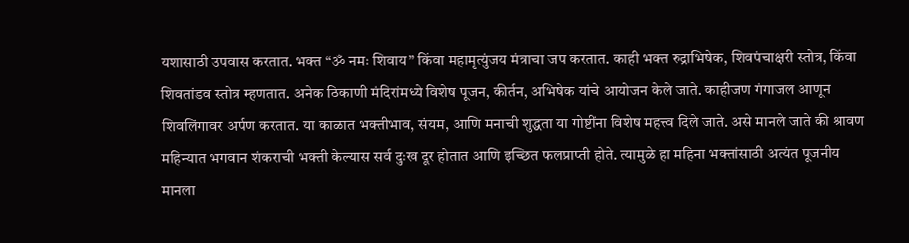यशासाठी उपवास करतात. भक्त “ॐ नमः शिवाय” किंवा महामृत्युंजय मंत्राचा जप करतात. काही भक्त रुद्राभिषेक, शिवपंचाक्षरी स्तोत्र, किंवा शिवतांडव स्तोत्र म्हणतात. अनेक ठिकाणी मंदिरांमध्ये विशेष पूजन, कीर्तन, अभिषेक यांचे आयोजन केले जाते. काहीजण गंगाजल आणून शिवलिंगावर अर्पण करतात. या काळात भक्तीभाव, संयम, आणि मनाची शुद्धता या गोष्टींना विशेष महत्त्व दिले जाते. असे मानले जाते की श्रावण महिन्यात भगवान शंकराची भक्ती केल्यास सर्व दुःख दूर होतात आणि इच्छित फलप्राप्ती होते. त्यामुळे हा महिना भक्तांसाठी अत्यंत पूजनीय मानला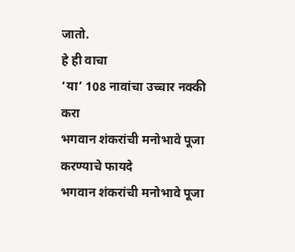जातो.
हे ही वाचा
‘या’ 108 नावांचा उच्चार नक्की करा
भगवान शंकरांची मनोभावे पूजा करण्याचे फायदे
भगवान शंकरांची मनोभावे पूजा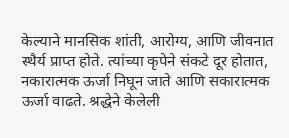केल्याने मानसिक शांती, आरोग्य, आणि जीवनात स्थैर्य प्राप्त होते. त्यांच्या कृपेने संकटे दूर होतात, नकारात्मक ऊर्जा निघून जाते आणि सकारात्मक ऊर्जा वाढते. श्रद्धेने केलेली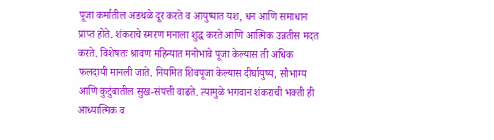पूजा कर्मातील अडथळे दूर करते व आयुष्यात यश, धन आणि समाधान प्राप्त होते. शंकराचे स्मरण मनाला शुद्ध करते आणि आत्मिक उन्नतीस मदत करते. विशेषतः श्रावण महिन्यात मनोभावे पूजा केल्यास ती अधिक फलदायी मानली जाते. नियमित शिवपूजा केल्यास दीर्घायुष्य, सौभाग्य आणि कुटुंबातील सुख-संपत्ती वाढते. त्यामुळे भगवान शंकराची भक्ती ही आध्यात्मिक व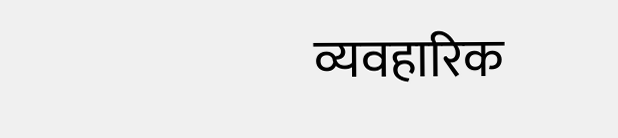व्यवहारिक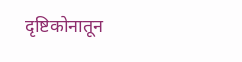दृष्टिकोनातून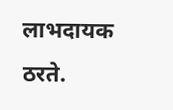लाभदायक ठरते.